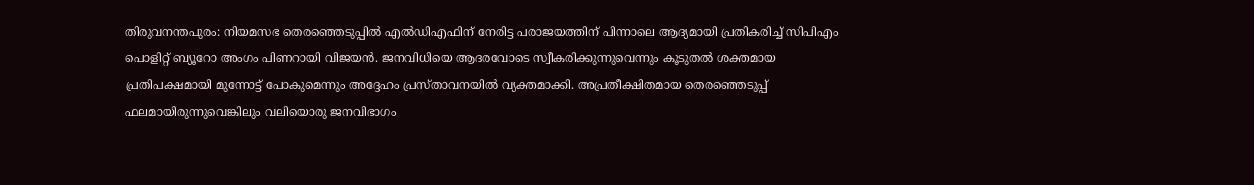തിരുവനന്തപുരം: നിയമസഭ തെരഞ്ഞെടുപ്പിൽ എൽഡിഎഫിന് നേരിട്ട പരാജയത്തിന് പിന്നാലെ ആദ്യമായി പ്രതികരിച്ച് സിപിഎം പൊളിറ്റ് ബ്യൂറോ അംഗം പിണറായി വിജയൻ. ജനവിധിയെ ആദരവോടെ സ്വീകരിക്കുന്നുവെന്നും കൂടുതൽ ശക്തമായ പ്രതിപക്ഷമായി മുന്നോട്ട് പോകുമെന്നും അദ്ദേഹം പ്രസ്താവനയിൽ വ്യക്തമാക്കി. അപ്രതീക്ഷിതമായ തെരഞ്ഞെടുപ്പ് ഫലമായിരുന്നുവെങ്കിലും വലിയൊരു ജനവിഭാഗം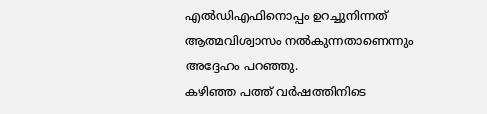എൽഡിഎഫിനൊപ്പം ഉറച്ചുനിന്നത് ആത്മവിശ്വാസം നൽകുന്നതാണെന്നും അദ്ദേഹം പറഞ്ഞു.
കഴിഞ്ഞ പത്ത് വർഷത്തിനിടെ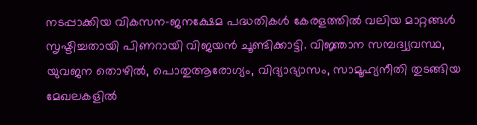നടപ്പാക്കിയ വികസന-ജനക്ഷേമ പദ്ധതികൾ കേരളത്തിൽ വലിയ മാറ്റങ്ങൾ സൃഷ്ടിച്ചതായി പിണറായി വിജയൻ ചൂണ്ടിക്കാട്ടി. വിജ്ഞാന സമ്പദ്വ്യവസ്ഥ, യുവജന തൊഴിൽ, പൊതുആരോഗ്യം, വിദ്യാഭ്യാസം, സാമൂഹ്യനീതി തുടങ്ങിയ മേഖലകളിൽ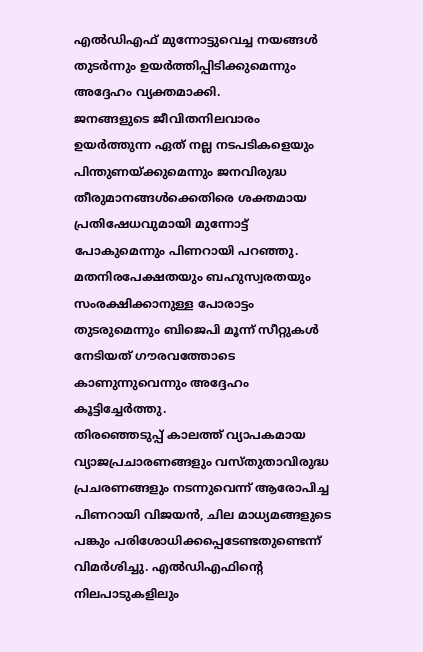എൽഡിഎഫ് മുന്നോട്ടുവെച്ച നയങ്ങൾ തുടർന്നും ഉയർത്തിപ്പിടിക്കുമെന്നും അദ്ദേഹം വ്യക്തമാക്കി.
ജനങ്ങളുടെ ജീവിതനിലവാരം ഉയർത്തുന്ന ഏത് നല്ല നടപടികളെയും പിന്തുണയ്ക്കുമെന്നും ജനവിരുദ്ധ തീരുമാനങ്ങൾക്കെതിരെ ശക്തമായ പ്രതിഷേധവുമായി മുന്നോട്ട് പോകുമെന്നും പിണറായി പറഞ്ഞു. മതനിരപേക്ഷതയും ബഹുസ്വരതയും സംരക്ഷിക്കാനുള്ള പോരാട്ടം തുടരുമെന്നും ബിജെപി മൂന്ന് സീറ്റുകൾ നേടിയത് ഗൗരവത്തോടെ കാണുന്നുവെന്നും അദ്ദേഹം കൂട്ടിച്ചേർത്തു.
തിരഞ്ഞെടുപ്പ് കാലത്ത് വ്യാപകമായ വ്യാജപ്രചാരണങ്ങളും വസ്തുതാവിരുദ്ധ പ്രചരണങ്ങളും നടന്നുവെന്ന് ആരോപിച്ച പിണറായി വിജയൻ, ചില മാധ്യമങ്ങളുടെ പങ്കും പരിശോധിക്കപ്പെടേണ്ടതുണ്ടെന്ന് വിമർശിച്ചു. എൽഡിഎഫിന്റെ നിലപാടുകളിലും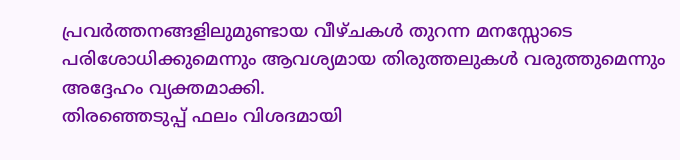പ്രവർത്തനങ്ങളിലുമുണ്ടായ വീഴ്ചകൾ തുറന്ന മനസ്സോടെ പരിശോധിക്കുമെന്നും ആവശ്യമായ തിരുത്തലുകൾ വരുത്തുമെന്നും അദ്ദേഹം വ്യക്തമാക്കി.
തിരഞ്ഞെടുപ്പ് ഫലം വിശദമായി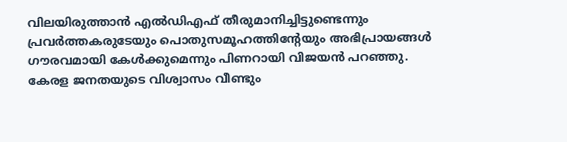വിലയിരുത്താൻ എൽഡിഎഫ് തീരുമാനിച്ചിട്ടുണ്ടെന്നും പ്രവർത്തകരുടേയും പൊതുസമൂഹത്തിന്റേയും അഭിപ്രായങ്ങൾ ഗൗരവമായി കേൾക്കുമെന്നും പിണറായി വിജയൻ പറഞ്ഞു. കേരള ജനതയുടെ വിശ്വാസം വീണ്ടും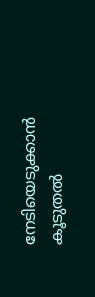നേടിയെടുക്കാൻ കൂടുതൽ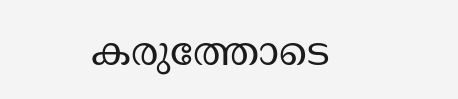കരുത്തോടെ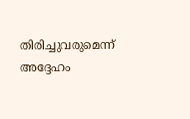തിരിച്ചുവരുമെന്ന് അദ്ദേഹം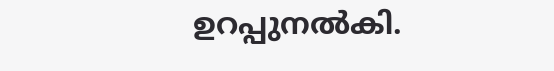ഉറപ്പുനൽകി.